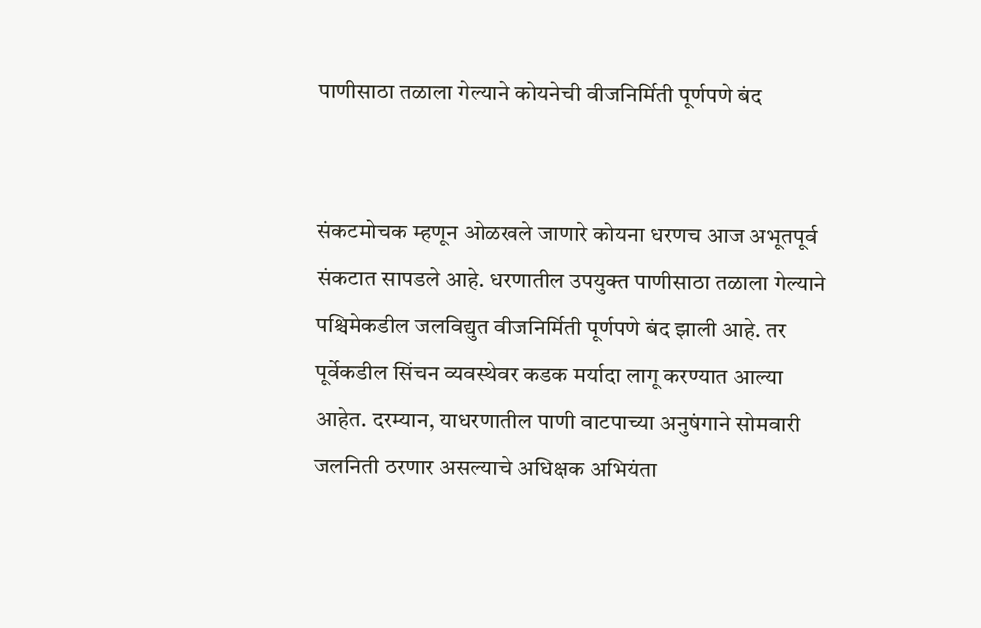पाणीसाठा तळाला गेल्याने कोयनेची वीजनिर्मिती पूर्णपणे बंद


संकटमोचक म्हणून ओळखले जाणारे कोयना धरणच आज अभूतपूर्व संकटात सापडले आहे. धरणातील उपयुक्त पाणीसाठा तळाला गेल्याने पश्चिमेकडील जलविद्युत वीजनिर्मिती पूर्णपणे बंद झाली आहे. तर पूर्वेकडील सिंचन व्यवस्थेवर कडक मर्यादा लागू करण्यात आल्या आहेत. दरम्यान, याधरणातील पाणी वाटपाच्या अनुषंगाने सोमवारी जलनिती ठरणार असल्याचे अधिक्षक अभियंता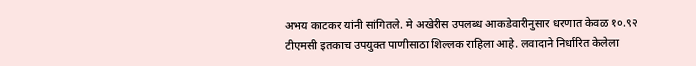अभय काटकर यांनी सांगितले. मे अखेरीस उपलब्ध आकडेवारीनुसार धरणात केवळ १०.९२ टीएमसी इतकाच उपयुक्त पाणीसाठा शिल्लक राहिला आहे. लवादाने निर्धारित केलेला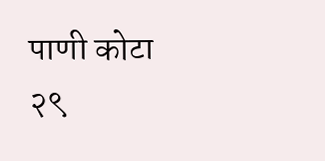पाणी कोटा २९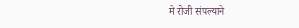मे रोजी संपल्याने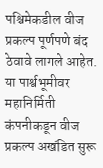पश्चिमेकडील वीज प्रकल्प पूर्णपणे बंद ठेवावे लागले आहेत. या पार्श्वभूमीवर महानिर्मिती कंपनीकडून वीज प्रकल्प अखंडित सुरू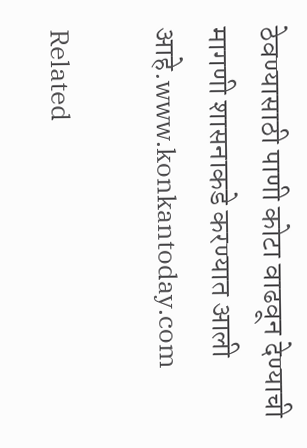ठेवण्यासाठी पाणी कोटा वाढवून देण्याची मागणी शासनाकडे करण्यात आली आहे.www.konkantoday.com

Related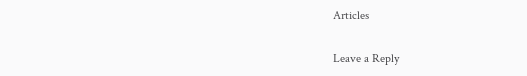Articles

Leave a Reply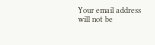Your email address will not be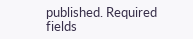published. Required fields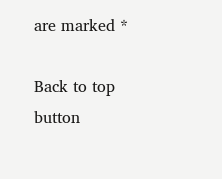are marked *

Back to top button